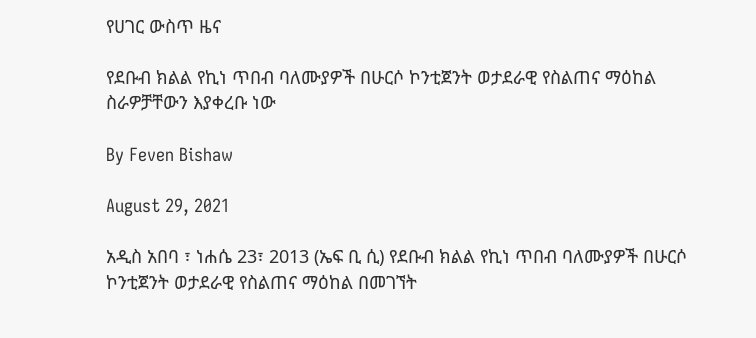የሀገር ውስጥ ዜና

የደቡብ ክልል የኪነ ጥበብ ባለሙያዎች በሁርሶ ኮንቲጀንት ወታደራዊ የስልጠና ማዕከል ስራዎቻቸውን እያቀረቡ ነው

By Feven Bishaw

August 29, 2021

አዲስ አበባ ፣ ነሐሴ 23፣ 2013 (ኤፍ ቢ ሲ) የደቡብ ክልል የኪነ ጥበብ ባለሙያዎች በሁርሶ ኮንቲጀንት ወታደራዊ የስልጠና ማዕከል በመገኘት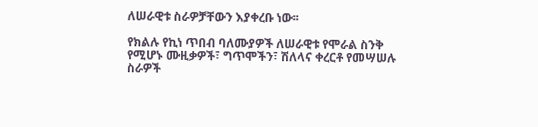ለሠራዊቱ ስራዎቻቸውን እያቀረቡ ነው፡፡

የክልሉ የኪነ ጥበብ ባለሙያዎች ለሠራዊቱ የሞራል ስንቅ የሚሆኑ ሙዚቃዎች፣ ግጥሞችን፣ ሽለላና ቀረርቶ የመሣሠሉ ስራዎች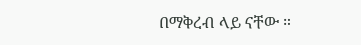በማቅረብ ላይ ናቸው ።